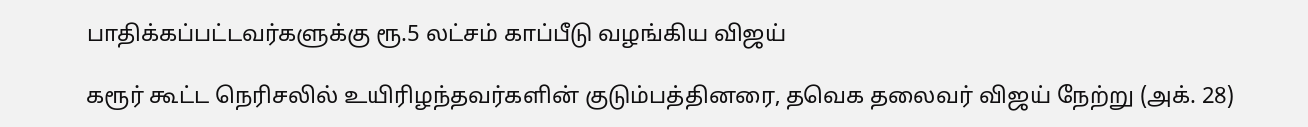பாதிக்கப்பட்டவர்களுக்கு ரூ.5 லட்சம் காப்பீடு வழங்கிய விஜய்

கரூர் கூட்ட நெரிசலில் உயிரிழந்தவர்களின் குடும்பத்தினரை, தவெக தலைவர் விஜய் நேற்று (அக். 28)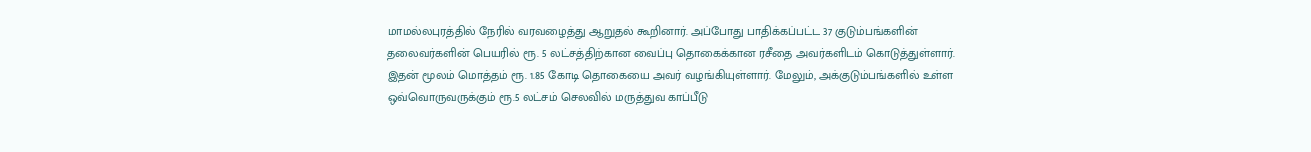மாமல்லபுரத்தில் நேரில் வரவழைத்து ஆறுதல் கூறினார். அப்போது பாதிக்கப்பட்ட 37 குடும்பங்களின் தலைவர்களின் பெயரில் ரூ. 5 லட்சத்திற்கான வைப்பு தொகைக்கான ரசீதை அவர்களிடம் கொடுத்துள்ளார். இதன் மூலம் மொத்தம் ரூ. 1.85 கோடி தொகையை அவர் வழங்கியுள்ளார். மேலும், அக்குடும்பங்களில் உள்ள ஒவ்வொருவருக்கும் ரூ.5 லட்சம் செலவில் மருத்துவ காப்பீடு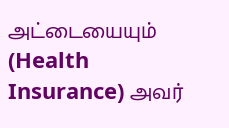அட்டையையும் (Health Insurance) அவர்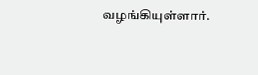வழங்கியுள்ளார்.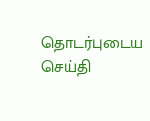தொடர்புடைய செய்தி